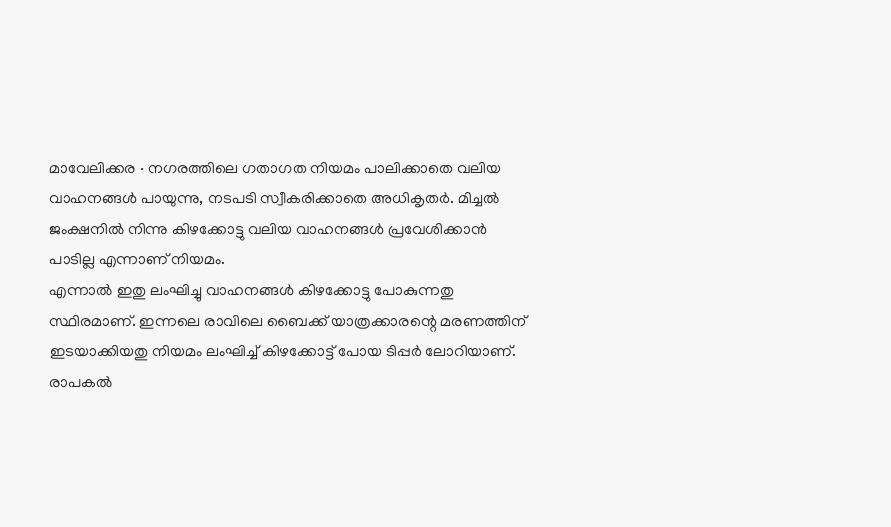മാവേലിക്കര ∙ നഗരത്തിലെ ഗതാഗത നിയമം പാലിക്കാതെ വലിയ വാഹനങ്ങൾ പായുന്നു, നടപടി സ്വീകരിക്കാതെ അധികൃതർ. മിച്ചൽ ജംക്ഷനിൽ നിന്നു കിഴക്കോട്ടു വലിയ വാഹനങ്ങൾ പ്രവേശിക്കാൻ പാടില്ല എന്നാണ് നിയമം.
എന്നാൽ ഇതു ലംഘിച്ചു വാഹനങ്ങൾ കിഴക്കോട്ടു പോകുന്നതു സ്ഥിരമാണ്. ഇന്നലെ രാവിലെ ബൈക്ക് യാത്രക്കാരന്റെ മരണത്തിന് ഇടയാക്കിയതു നിയമം ലംഘിച്ച് കിഴക്കോട്ട് പോയ ടിപ്പർ ലോറിയാണ്.
രാപകൽ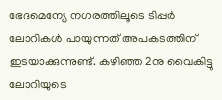ഭേദമെന്യേ നഗരത്തിലൂടെ ടിപ്പർ ലോറികൾ പായുന്നത് അപകടത്തിന് ഇടയാക്കുന്നുണ്ട്. കഴിഞ്ഞ 2നു വൈകിട്ടു ലോറിയുടെ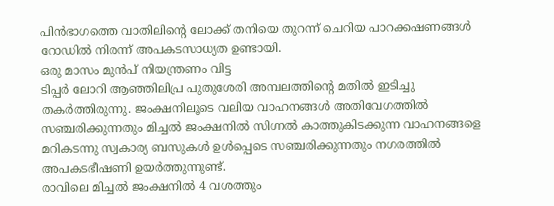പിൻഭാഗത്തെ വാതിലിന്റെ ലോക്ക് തനിയെ തുറന്ന് ചെറിയ പാറക്കഷണങ്ങൾ റോഡിൽ നിരന്ന് അപകടസാധ്യത ഉണ്ടായി.
ഒരു മാസം മുൻപ് നിയന്ത്രണം വിട്ട
ടിപ്പർ ലോറി ആഞ്ഞിലിപ്ര പുതുശേരി അമ്പലത്തിന്റെ മതിൽ ഇടിച്ചു തകർത്തിരുന്നു. ജംക്ഷനിലൂടെ വലിയ വാഹനങ്ങൾ അതിവേഗത്തിൽ സഞ്ചരിക്കുന്നതും മിച്ചൽ ജംക്ഷനിൽ സിഗ്നൽ കാത്തുകിടക്കുന്ന വാഹനങ്ങളെ മറികടന്നു സ്വകാര്യ ബസുകൾ ഉൾപ്പെടെ സഞ്ചരിക്കുന്നതും നഗരത്തിൽ അപകടഭീഷണി ഉയർത്തുന്നുണ്ട്.
രാവിലെ മിച്ചൽ ജംക്ഷനിൽ 4 വശത്തും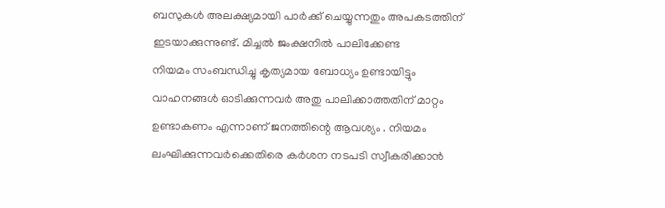ബസുകൾ അലക്ഷ്യമായി പാർക്ക് ചെയ്യുന്നതും അപകടത്തിന് ഇടയാക്കുന്നുണ്ട്. മിച്ചൽ ജംക്ഷനിൽ പാലിക്കേണ്ട
നിയമം സംബന്ധിച്ചു കൃത്യമായ ബോധ്യം ഉണ്ടായിട്ടും വാഹനങ്ങൾ ഓടിക്കുന്നവർ അതു പാലിക്കാത്തതിന് മാറ്റം ഉണ്ടാകണം എന്നാണ് ജനത്തിന്റെ ആവശ്യം . നിയമം ലംഘിക്കുന്നവർക്കെതിരെ കർശന നടപടി സ്വീകരിക്കാൻ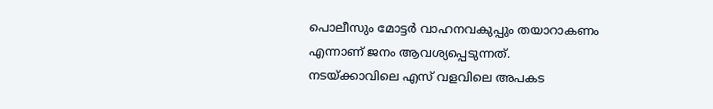പൊലീസും മോട്ടർ വാഹനവകുപ്പും തയാറാകണം എന്നാണ് ജനം ആവശ്യപ്പെടുന്നത്.
നടയ്ക്കാവിലെ എസ് വളവിലെ അപകട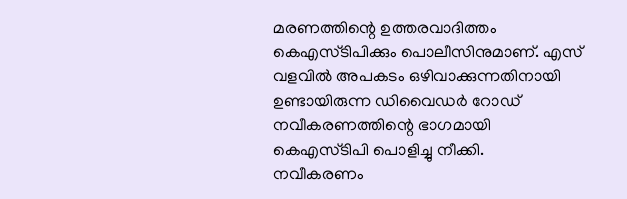മരണത്തിന്റെ ഉത്തരവാദിത്തം കെഎസ്ടിപിക്കും പൊലീസിനുമാണ്. എസ് വളവിൽ അപകടം ഒഴിവാക്കുന്നതിനായി ഉണ്ടായിരുന്ന ഡിവൈഡർ റോഡ് നവീകരണത്തിന്റെ ഭാഗമായി കെഎസ്ടിപി പൊളിച്ചു നീക്കി.
നവീകരണം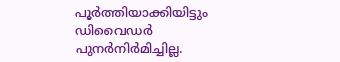പൂർത്തിയാക്കിയിട്ടും ഡിവൈഡർ പുനർനിർമിച്ചില്ല.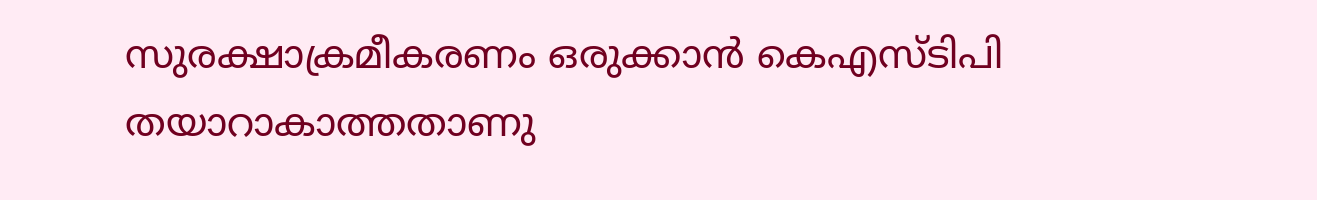സുരക്ഷാക്രമീകരണം ഒരുക്കാൻ കെഎസ്ടിപി തയാറാകാത്തതാണു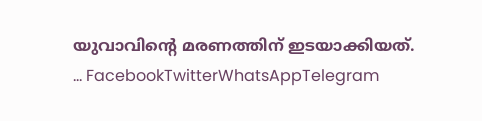യുവാവിന്റെ മരണത്തിന് ഇടയാക്കിയത്.
… FacebookTwitterWhatsAppTelegram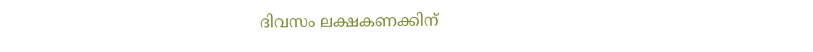ദിവസം ലക്ഷകണക്കിന്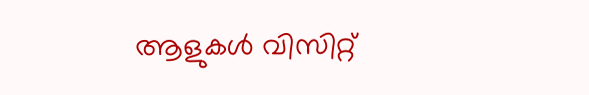ആളുകൾ വിസിറ്റ്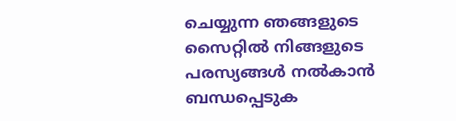ചെയ്യുന്ന ഞങ്ങളുടെ സൈറ്റിൽ നിങ്ങളുടെ പരസ്യങ്ങൾ നൽകാൻ ബന്ധപ്പെടുക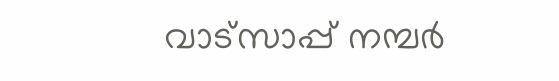വാട്സാപ്പ് നമ്പർ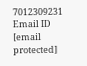7012309231 Email ID [email protected]